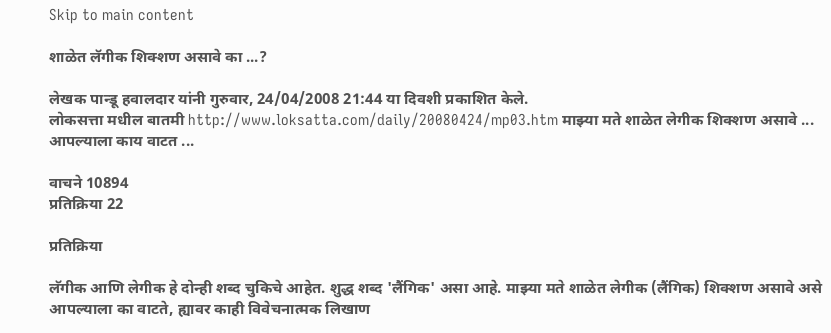Skip to main content

शाळेत लॅगीक शिक्शण असावे का ...?

लेखक पान्डू हवालदार यांनी गुरुवार, 24/04/2008 21:44 या दिवशी प्रकाशित केले.
लोकसत्ता मधील बातमी http://www.loksatta.com/daily/20080424/mp03.htm माझ्या मते शाळेत लेगीक शिक्शण असावे ... आपल्याला काय वाटत ...

वाचने 10894
प्रतिक्रिया 22

प्रतिक्रिया

लॅगीक आणि लेगीक हे दोन्ही शब्द चुकिचे आहेत. शुद्ध शब्द 'लैंगिक' असा आहे. माझ्या मते शाळेत लेगीक (लैंगिक) शिक्शण असावे असे आपल्याला का वाटते, ह्यावर काही विवेचनात्मक लिखाण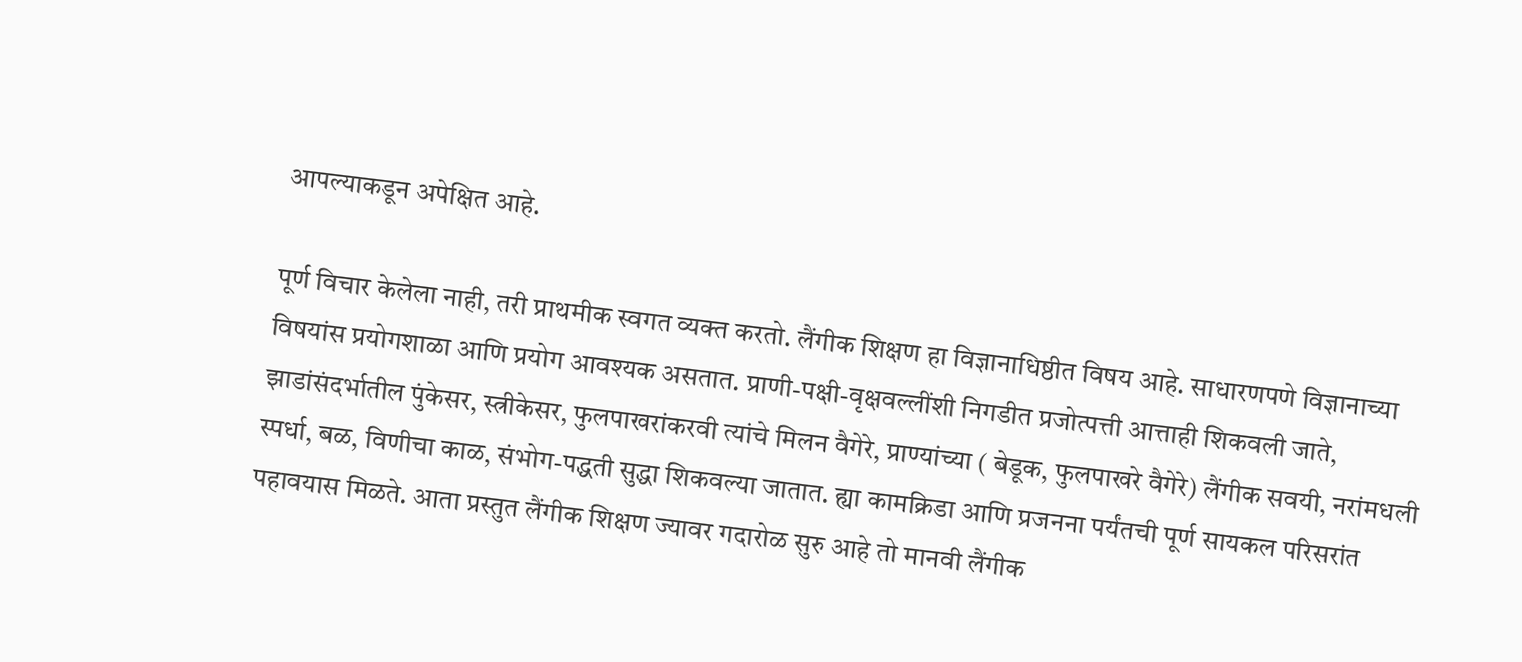आपल्याकडून अपेक्षित आहे.

पूर्ण विचार केलेला नाही, तरी प्राथमीक स्वगत व्यक्त करतो. लैंगीक शिक्षण हा विज्ञानाधिष्ठीत विषय आहे. साधारणपणे विज्ञानाच्या विषयांस प्रयोगशाळा आणि प्रयोग आवश्यक असतात. प्राणी-पक्षी-वृक्षवल्लींशी निगडीत प्रजोत्पत्ती आत्ताही शिकवली जाते, झाडांसंदर्भातील पुंकेसर, स्त्रीकेसर, फुलपाखरांकरवी त्यांचे मिलन वैगेरे, प्राण्यांच्या ( बेडूक, फुलपाखरे वैगेरे) लैंगीक सवयी, नरांमधली स्पर्धा, बळ, विणीचा काळ, संभोग-पद्धती सुद्धा शिकवल्या जातात. ह्या कामक्रिडा आणि प्रजनना पर्यंतची पूर्ण सायकल परिसरांत पहावयास मिळते. आता प्रस्तुत लैंगीक शिक्षण ज्यावर गदारोळ सुरु आहे तो मानवी लैंगीक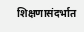शिक्षणासंदर्भात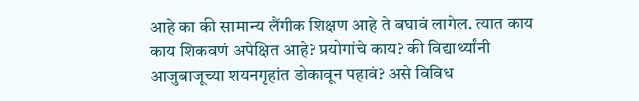आहे का की सामान्य लैंगीक शिक्षण आहे ते बघावं लागेल. त्यात काय काय शिकवणं अपेक्षित आहे? प्रयोगांचे काय? की विद्यार्थ्यांनी आजुबाजूच्या शयनगृहांत डोकावून पहावं? असे विविध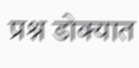प्रश्न डोक्यात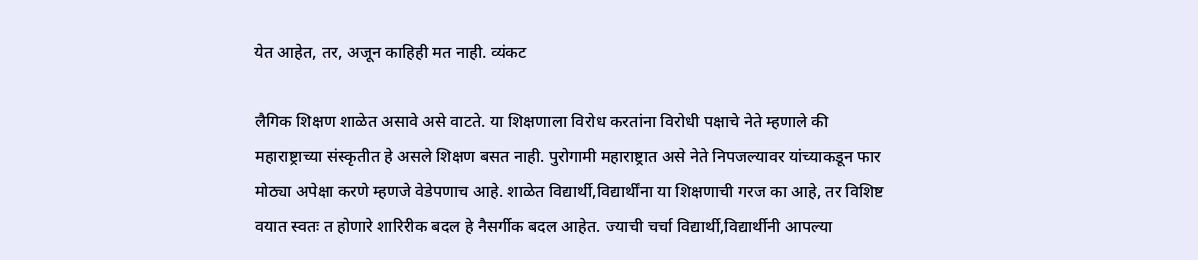येत आहेत, तर, अजून काहिही मत नाही. व्यंकट

लैगिक शिक्षण शाळेत असावे असे वाटते. या शिक्षणाला विरोध करतांना विरोधी पक्षाचे नेते म्हणाले की महाराष्ट्राच्या संस्कृतीत हे असले शिक्षण बसत नाही. पुरोगामी महाराष्ट्रात असे नेते निपजल्यावर यांच्याकडून फार मोठ्या अपेक्षा करणे म्हणजे वेडेपणाच आहे. शाळेत विद्यार्थी,विद्यार्थींना या शिक्षणाची गरज का आहे, तर विशिष्ट वयात स्वतः त होणारे शारिरीक बदल हे नैसर्गीक बदल आहेत. ज्याची चर्चा विद्यार्थी,विद्यार्थीनी आपल्या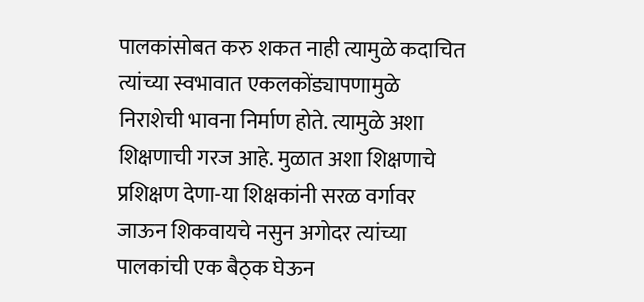पालकांसोबत करु शकत नाही त्यामुळे कदाचित त्यांच्या स्वभावात एकलकोंड्यापणामुळे निराशेची भावना निर्माण होते. त्यामुळे अशा शिक्षणाची गरज आहे. मुळात अशा शिक्षणाचे प्रशिक्षण देणा-या शिक्षकांनी सरळ वर्गावर जाऊन शिकवायचे नसुन अगोदर त्यांच्या पालकांची एक बैठ्क घेऊन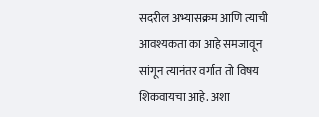सदरील अभ्यासक्रम आणि त्याची आवश्यकता का आहे समजावून सांगून त्यानंतर वर्गात तो विषय शिकवायचा आहे. अशा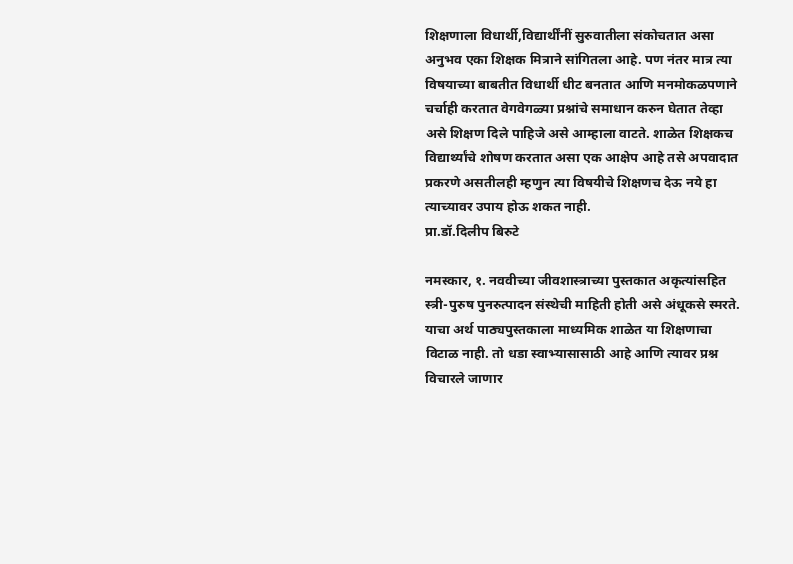शिक्षणाला विधार्थी,विद्यार्थींनीं सुरुवातीला संकोचतात असा अनुभव एका शिक्षक मित्राने सांगितला आहे. पण नंतर मात्र त्या विषयाच्या बाबतीत विधार्थी धीट बनतात आणि मनमोकळपणाने चर्चाही करतात वेगवेगळ्या प्रश्नांचे समाधान करुन घेतात तेव्हा असे शिक्षण दिले पाहिजे असे आम्हाला वाटते. शाळेत शिक्षकच विद्यार्थ्यांचे शोषण करतात असा एक आक्षेप आहे तसे अपवादात प्रकरणे असतीलही म्हणुन त्या विषयीचे शिक्षणच देऊ नये हा त्याच्यावर उपाय होऊ शकत नाही.
प्रा.डॉ.दिलीप बिरुटे

नमस्कार, १. नववीच्या जीवशास्त्राच्या पुस्तकात अकृत्यांसहित स्त्री-पुरुष पुनरुत्पादन संस्थेची माहिती होती असे अंधूकसे स्मरते. याचा अर्थ पाठ्यपुस्तकाला माध्यमिक शाळेत या शिक्षणाचा विटाळ नाही. तो धडा स्वाभ्यासासाठी आहे आणि त्यावर प्रश्न विचारले जाणार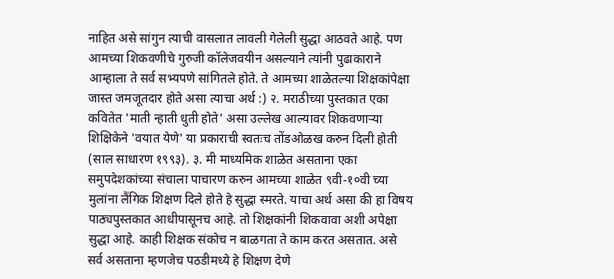नाहित असे सांगुन त्याची वासलात लावली गेलेली सुद्धा आठवते आहे. पण आमच्या शिकवणीचे गुरुजी कॉलेजवयीन असल्याने त्यांनी पुढाकाराने आम्हाला ते सर्व सभ्यपणे सांगितले होते. ते आमच्या शाळेतल्या शिक्षकांपेक्षा जास्त जमजूतदार होते असा त्याचा अर्थ :) २. मराठीच्या पुस्तकात एका कवितेत 'माती न्हाती धुती होते' असा उल्लेख आल्यावर शिकवणार्‍या शिक्षिकेने 'वयात येणे' या प्रकाराची स्वतःच तोंडओळख करुन दिली होती (साल साधारण १९९३). ३. मी माध्यमिक शाळेत असताना एका समुपदेशकांच्या संचाला पाचारण करुन आमच्या शाळेत ९वी-१०वी च्या मुलांना लैंगिक शिक्षण दिले होते हे सुद्धा स्मरते. याचा अर्थ असा की हा विषय पाठ्यपुस्तकात आधीपासूनच आहे. तो शिक्षकांनी शिकवावा अशी अपेक्षा सुद्धा आहे. काही शिक्षक संकोच न बाळगता ते काम करत असतात. असे सर्व असताना म्हणजेच पठडीमध्ये हे शिक्षण देणे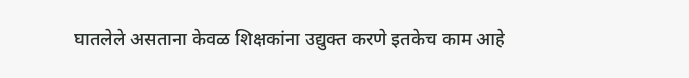घातलेले असताना केवळ शिक्षकांना उद्युक्त करणे इतकेच काम आहे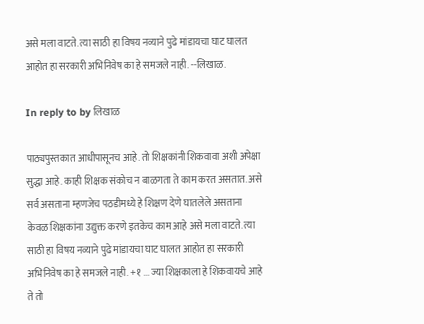असे मला वाटते. त्या साठी हा विषय नव्याने पुढे मांडायचा घाट घालत आहोत हा सरकारी अभिनिवेष का हे समजले नाही. --लिखाळ.

In reply to by लिखाळ

पाठ्यपुस्तकात आधीपासूनच आहे. तो शिक्षकांनी शिकवावा अशी अपेक्षा सुद्धा आहे. काही शिक्षक संकोच न बाळगता ते काम करत असतात. असे सर्व असताना म्हणजेच पठडीमध्ये हे शिक्षण देणे घातलेले असताना केवळ शिक्षकांना उद्युक्त करणे इतकेच काम आहे असे मला वाटते. त्या साठी हा विषय नव्याने पुढे मांडायचा घाट घालत आहोत हा सरकारी अभिनिवेष का हे समजले नाही. +१ ... ज्या शिक्षकाला हे शिकवायचे आहे ते तो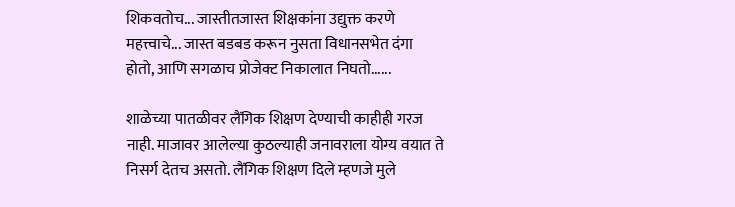शिकवतोच... जास्तीतजास्त शिक्षकांना उद्युक्त करणे महत्त्वाचे... जास्त बडबड करून नुसता विधानसभेत दंगा होतो, आणि सगळाच प्रोजेक्ट निकालात निघतो......

शाळेच्या पातळीवर लैंगिक शिक्षण देण्याची काहीही गरज नाही. माजावर आलेल्या कुठल्याही जनावराला योग्य वयात ते निसर्ग देतच असतो. लैंगिक शिक्षण दिले म्हणजे मुले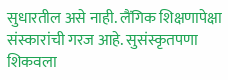सुधारतील असे नाही. लैंगिक शिक्षणापेक्षा संस्कारांची गरज आहे. सुसंस्कृतपणा शिकवला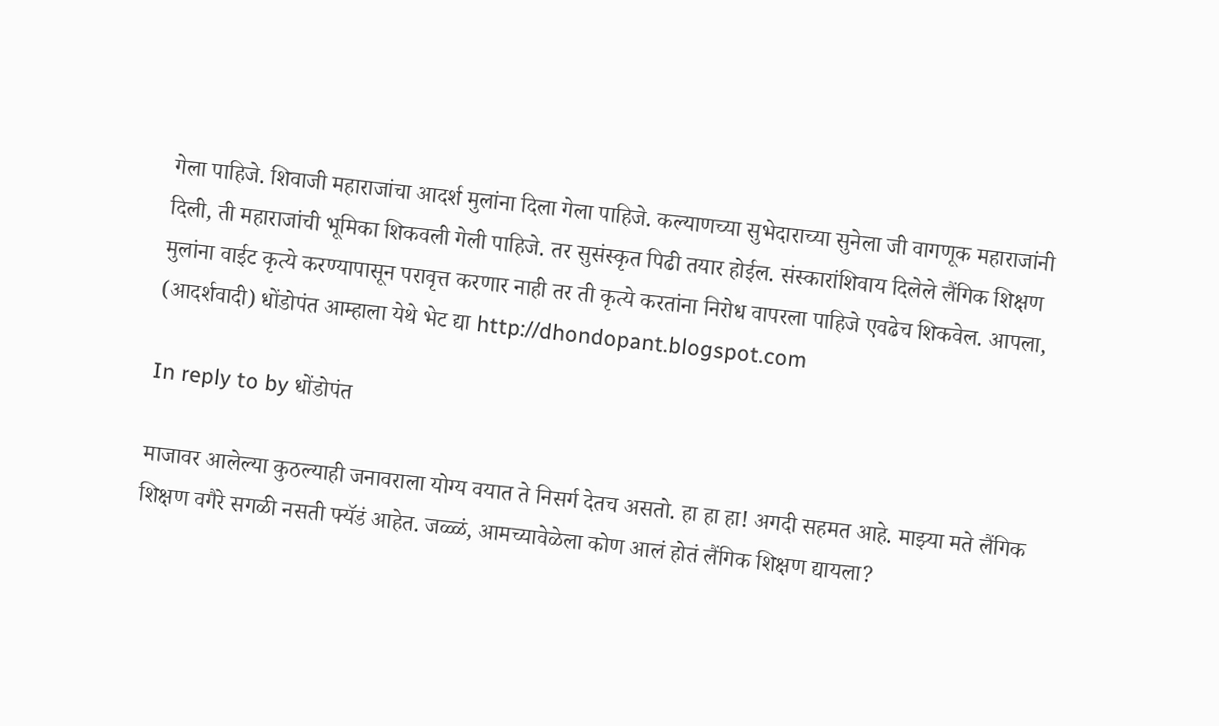गेला पाहिजे. शिवाजी महाराजांचा आदर्श मुलांना दिला गेला पाहिजे. कल्याणच्या सुभेदाराच्या सुनेला जी वागणूक महाराजांनी दिली, ती महाराजांची भूमिका शिकवली गेली पाहिजे. तर सुसंस्कृत पिढी तयार होईल. संस्कारांशिवाय दिलेले लैंगिक शिक्षण मुलांना वाईट कृत्ये करण्यापासून परावृत्त करणार नाही तर ती कृत्ये करतांना निरोध वापरला पाहिजे एवढेच शिकवेल. आपला, (आदर्शवादी) धोंडोपंत आम्हाला येथे भेट द्या http://dhondopant.blogspot.com

In reply to by धोंडोपंत

माजावर आलेल्या कुठल्याही जनावराला योग्य वयात ते निसर्ग देतच असतो. हा हा हा! अगदी सहमत आहे. माझ्या मते लैंगिक शिक्षण वगैरे सगळी नसती फ्यॅडं आहेत. जळ्ळं, आमच्यावेळेला कोण आलं होतं लैंगिक शिक्षण द्यायला?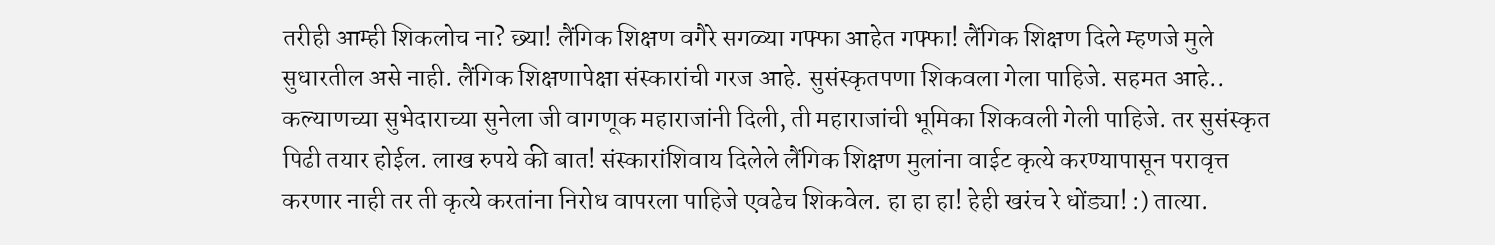तरीही आम्ही शिकलोच ना? छ्या! लैंगिक शिक्षण वगैरे सगळ्या गफ्फा आहेत गफ्फा! लैंगिक शिक्षण दिले म्हणजे मुले सुधारतील असे नाही. लैंगिक शिक्षणापेक्षा संस्कारांची गरज आहे. सुसंस्कृतपणा शिकवला गेला पाहिजे. सहमत आहे.. कल्याणच्या सुभेदाराच्या सुनेला जी वागणूक महाराजांनी दिली, ती महाराजांची भूमिका शिकवली गेली पाहिजे. तर सुसंस्कृत पिढी तयार होईल. लाख रुपये की बात! संस्कारांशिवाय दिलेले लैंगिक शिक्षण मुलांना वाईट कृत्ये करण्यापासून परावृत्त करणार नाही तर ती कृत्ये करतांना निरोध वापरला पाहिजे एवढेच शिकवेल. हा हा हा! हेही खरंच रे धोंड्या! :) तात्या.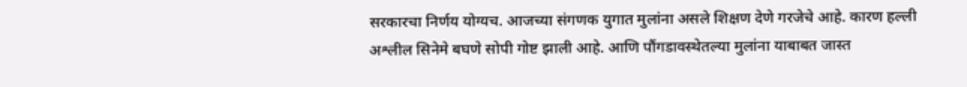सरकारचा निर्णय योग्यच. आजच्या संगणक युगात मुलांना असले शिक्षण देणे गरजेचे आहे. कारण हल्ली अश्लील सिनेमे बघणे सोपी गोष्ट झाली आहे. आणि पौंगडावस्थेतल्या मुलांना याबाबत जास्त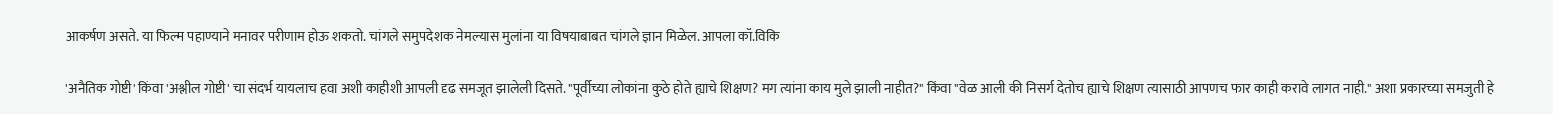आकर्षण असते. या फिल्म पहाण्याने मनावर परीणाम होऊ शकतो. चांगले समुपदेशक नेमल्यास मुलांना या विषयाबाबत चांगले ज्ञान मिळेल. आपला कॉ.विकि

'अनैतिक गोष्टी' किंवा 'अश्लील गोष्टी' चा संदर्भ यायलाच हवा अशी काहीशी आपली दृढ समजूत झालेली दिसते. "पूर्वीच्या लोकांना कुठे होते ह्याचे शिक्षण? मग त्यांना काय मुले झाली नाहीत?" किंवा "वेळ आली की निसर्ग देतोच ह्याचे शिक्षण त्यासाठी आपणच फार काही करावे लागत नाही." अशा प्रकारच्या समजुती हे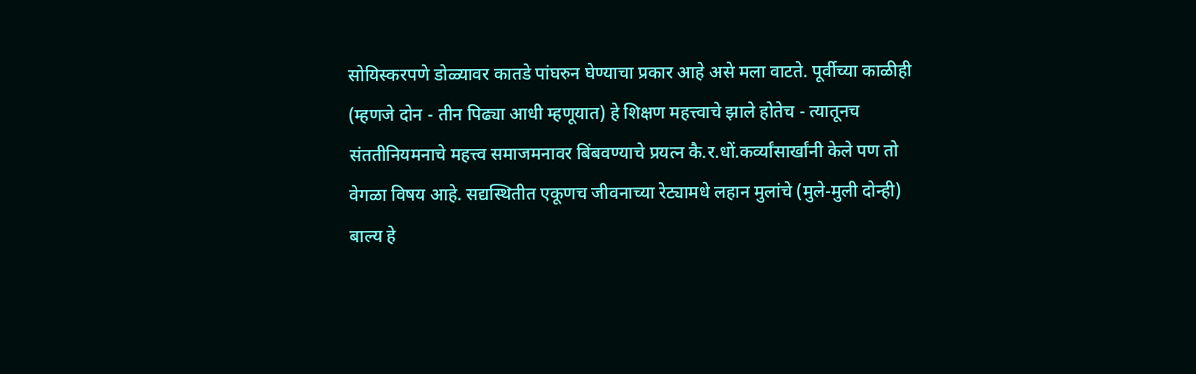सोयिस्करपणे डोळ्यावर कातडे पांघरुन घेण्याचा प्रकार आहे असे मला वाटते. पूर्वीच्या काळीही (म्हणजे दोन - तीन पिढ्या आधी म्हणूयात) हे शिक्षण महत्त्वाचे झाले होतेच - त्यातूनच संततीनियमनाचे महत्त्व समाजमनावर बिंबवण्याचे प्रयत्न कै.र.धों.कर्व्यांसार्खांनी केले पण तो वेगळा विषय आहे. सद्यस्थितीत एकूणच जीवनाच्या रेट्यामधे लहान मुलांचे (मुले-मुली दोन्ही) बाल्य हे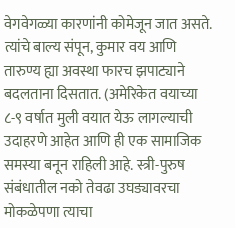वेगवेगळ्या कारणांनी कोमेजून जात असते. त्यांचे बाल्य संपून, कुमार वय आणि तारुण्य ह्या अवस्था फारच झपाट्याने बदलताना दिसतात. (अमेरिकेत वयाच्या ८-९ वर्षात मुली वयात येऊ लागल्याची उदाहरणे आहेत आणि ही एक सामाजिक समस्या बनून राहिली आहे. स्त्री-पुरुष संबंधातील नको तेवढा उघड्यावरचा मोकळेपणा त्याचा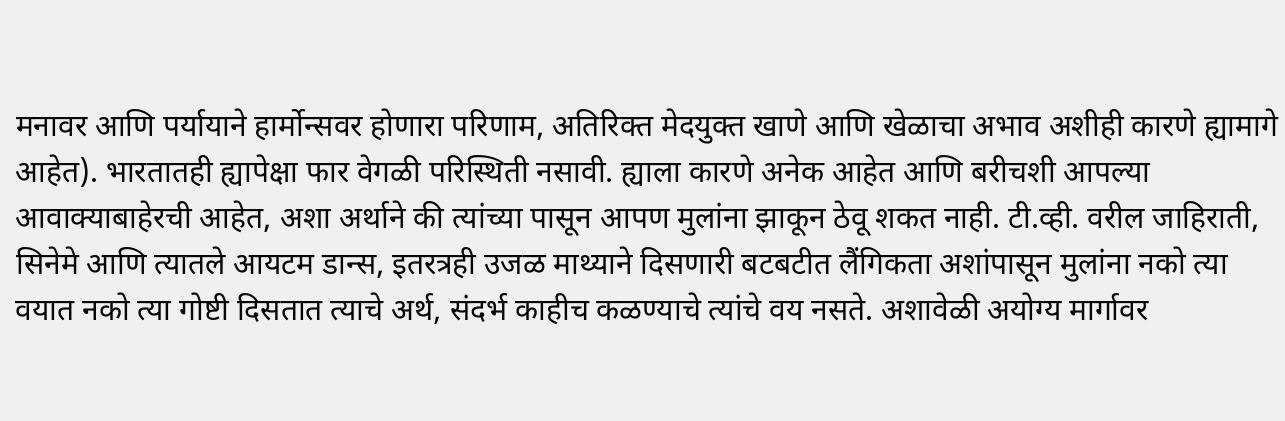मनावर आणि पर्यायाने हार्मोन्सवर होणारा परिणाम, अतिरिक्त मेदयुक्त खाणे आणि खेळाचा अभाव अशीही कारणे ह्यामागे आहेत). भारतातही ह्यापेक्षा फार वेगळी परिस्थिती नसावी. ह्याला कारणे अनेक आहेत आणि बरीचशी आपल्या आवाक्याबाहेरची आहेत, अशा अर्थाने की त्यांच्या पासून आपण मुलांना झाकून ठेवू शकत नाही. टी.व्ही. वरील जाहिराती, सिनेमे आणि त्यातले आयटम डान्स, इतरत्रही उजळ माथ्याने दिसणारी बटबटीत लैंगिकता अशांपासून मुलांना नको त्या वयात नको त्या गोष्टी दिसतात त्याचे अर्थ, संदर्भ काहीच कळण्याचे त्यांचे वय नसते. अशावेळी अयोग्य मार्गावर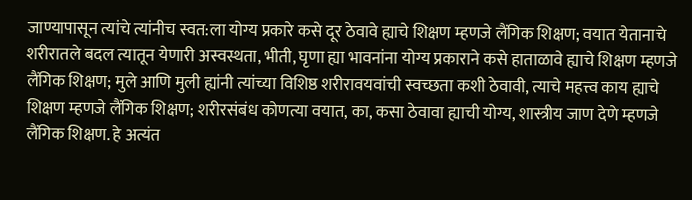जाण्यापासून त्यांचे त्यांनीच स्वत:ला योग्य प्रकारे कसे दूर ठेवावे ह्याचे शिक्षण म्हणजे लैंगिक शिक्षण; वयात येतानाचे शरीरातले बदल त्यातून येणारी अस्वस्थता, भीती, घृणा ह्या भावनांना योग्य प्रकाराने कसे हाताळावे ह्याचे शिक्षण म्हणजे लैंगिक शिक्षण; मुले आणि मुली ह्यांनी त्यांच्या विशिष्ठ शरीरावयवांची स्वच्छता कशी ठेवावी, त्याचे महत्त्व काय ह्याचे शिक्षण म्हणजे लैंगिक शिक्षण; शरीरसंबंध कोणत्या वयात, का, कसा ठेवावा ह्याची योग्य, शास्त्रीय जाण देणे म्हणजे लैंगिक शिक्षण. हे अत्यंत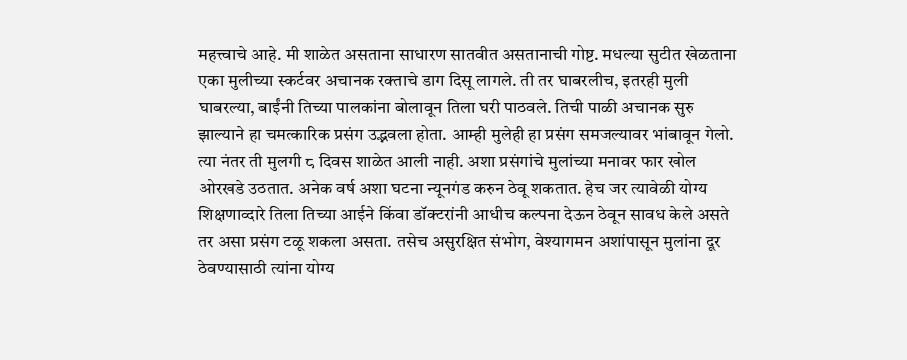महत्त्वाचे आहे. मी शाळेत असताना साधारण सातवीत असतानाची गोष्ट. मधल्या सुटीत खेळताना एका मुलीच्या स्कर्टवर अचानक रक्ताचे डाग दिसू लागले. ती तर घाबरलीच, इतरही मुली घाबरल्या, बाईंनी तिच्या पालकांना बोलावून तिला घरी पाठवले. तिची पाळी अचानक सुरु झाल्याने हा चमत्कारिक प्रसंग उद्भवला होता. आम्ही मुलेही हा प्रसंग समजल्यावर भांबावून गेलो. त्या नंतर ती मुलगी ८ दिवस शाळेत आली नाही. अशा प्रसंगांचे मुलांच्या मनावर फार खोल ओरखडे उठतात. अनेक वर्ष अशा घटना न्यूनगंड करुन ठेवू शकतात. हेच जर त्यावेळी योग्य शिक्षणाव्दारे तिला तिच्या आईने किंवा डॉक्टरांनी आधीच कल्पना देऊन ठेवून सावध केले असते तर असा प्रसंग टळू शकला असता. तसेच असुरक्षित संभोग, वेश्यागमन अशांपासून मुलांना दूर ठेवण्यासाठी त्यांना योग्य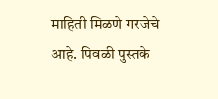माहिती मिळणे गरजेचे आहे. पिवळी पुस्तके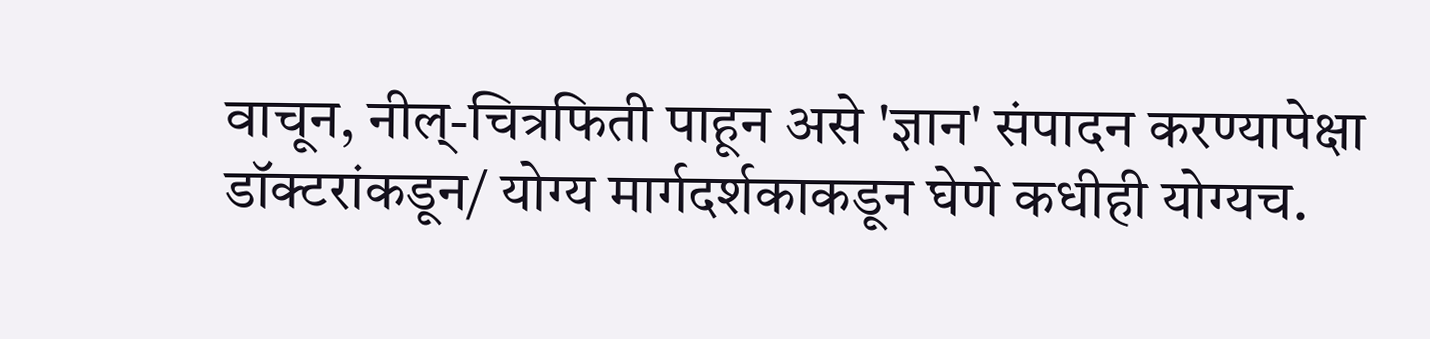वाचून, नील्-चित्रफिती पाहून असे 'ज्ञान' संपादन करण्यापेक्षा डॉक्टरांकडून/ योग्य मार्गदर्शकाकडून घेणे कधीही योग्यच.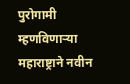पुरोगामी म्हणविणार्‍या महाराष्ट्राने नवीन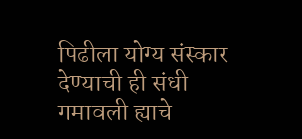पिढीला योग्य संस्कार देण्याची ही संधी गमावली ह्याचे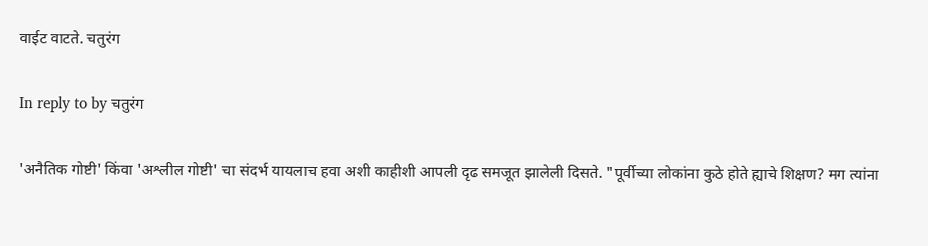वाईट वाटते. चतुरंग

In reply to by चतुरंग

'अनैतिक गोष्टी' किंवा 'अश्लील गोष्टी' चा संदर्भ यायलाच हवा अशी काहीशी आपली दृढ समजूत झालेली दिसते. "पूर्वीच्या लोकांना कुठे होते ह्याचे शिक्षण? मग त्यांना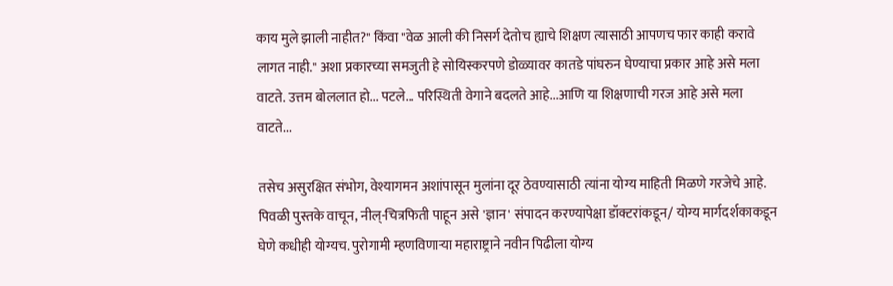काय मुले झाली नाहीत?" किंवा "वेळ आली की निसर्ग देतोच ह्याचे शिक्षण त्यासाठी आपणच फार काही करावे लागत नाही." अशा प्रकारच्या समजुती हे सोयिस्करपणे डोळ्यावर कातडे पांघरुन घेण्याचा प्रकार आहे असे मला वाटते. उत्तम बोललात हो... पटले... परिस्थिती वेगाने बदलते आहे...आणि या शिक्षणाची गरज आहे असे मला वाटते...

तसेच असुरक्षित संभोग, वेश्यागमन अशांपासून मुलांना दूर ठेवण्यासाठी त्यांना योग्य माहिती मिळणे गरजेचे आहे. पिवळी पुस्तके वाचून, नील्-चित्रफिती पाहून असे 'ज्ञान' संपादन करण्यापेक्षा डॉक्टरांकडून/ योग्य मार्गदर्शकाकडून घेणे कधीही योग्यच. पुरोगामी म्हणविणार्‍या महाराष्ट्राने नवीन पिढीला योग्य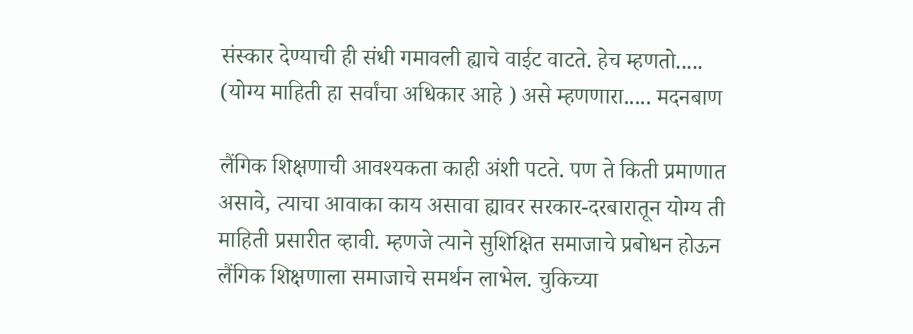संस्कार देण्याची ही संधी गमावली ह्याचे वाईट वाटते. हेच म्हणतो..... (योग्य माहिती हा सर्वांचा अधिकार आहे ) असे म्हणणारा..... मदनबाण

लैंगिक शिक्षणाची आवश्यकता काही अंशी पटते. पण ते किती प्रमाणात असावे, त्याचा आवाका काय असावा ह्यावर सरकार-दरबारातून योग्य ती माहिती प्रसारीत व्हावी. म्हणजे त्याने सुशिक्षित समाजाचे प्रबोधन होऊन लैंगिक शिक्षणाला समाजाचे समर्थन लाभेल. चुकिच्या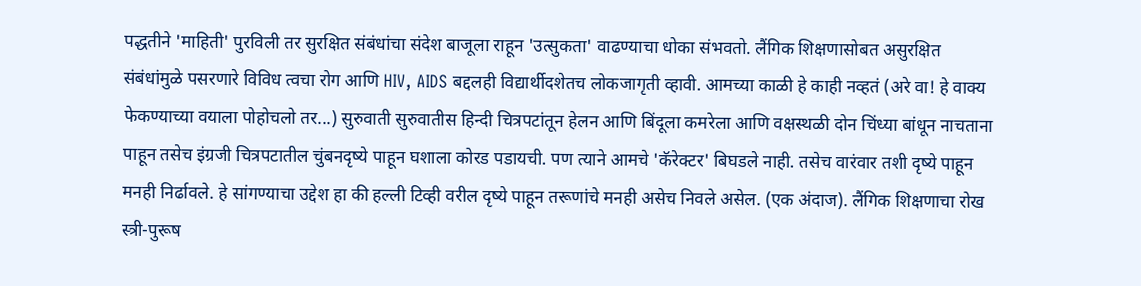पद्धतीने 'माहिती' पुरविली तर सुरक्षित संबंधांचा संदेश बाजूला राहून 'उत्सुकता' वाढण्याचा धोका संभवतो. लैंगिक शिक्षणासोबत असुरक्षित संबंधांमुळे पसरणारे विविध त्वचा रोग आणि HIV, AIDS बद्दलही विद्यार्थीदशेतच लोकजागृती व्हावी. आमच्या काळी हे काही नव्हतं (अरे वा! हे वाक्य फेकण्याच्या वयाला पोहोचलो तर...) सुरुवाती सुरुवातीस हिन्दी चित्रपटांतून हेलन आणि बिंदूला कमरेला आणि वक्षस्थळी दोन चिंध्या बांधून नाचताना पाहून तसेच इंग्रजी चित्रपटातील चुंबनदृष्ये पाहून घशाला कोरड पडायची. पण त्याने आमचे 'कॅरेक्टर' बिघडले नाही. तसेच वारंवार तशी दृष्ये पाहून मनही निर्ढावले. हे सांगण्याचा उद्देश हा की हल्ली टिव्ही वरील दृष्ये पाहून तरूणांचे मनही असेच निवले असेल. (एक अंदाज). लैंगिक शिक्षणाचा रोख स्त्री-पुरूष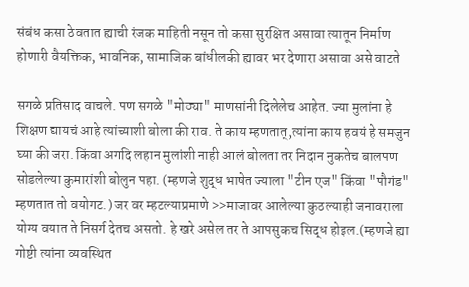संबंध कसा ठेवतात ह्याची रंजक माहिती नसून तो कसा सुरक्षित असावा त्यातून निर्माण होणारी वैयक्तिक, भावनिक, सामाजिक बांधीलकी ह्यावर भर देणारा असावा असे वाटते

सगळे प्रतिसाद वाचले. पण सगळे "मोठ्या" माणसांनी दिलेलेच आहेत. ज्या मुलांना हे शिक्षण द्यायचं आहे त्यांच्याशी बोला की राव. ते काय म्हणतात्,त्यांना काय हवयं हे समजुन घ्या की जरा. किंवा अगदि लहान मुलांशी नाही आलं बोलता तर निदान नुकतेच बालपण सोडलेल्या कुमारांशी बोलुन पहा. (म्हणजे शुद्ध भाषेत ज्याला "टीन एज" किंवा "पौगंड" म्हणतात तो वयोगट.) जर वर म्हटल्याप्रमाणे >>माजावर आलेल्या कुठल्याही जनावराला योग्य वयात ते निसर्ग देतच असतो. हे खरे असेल तर ते आपसुकच सिद्ध होइल.(म्हणजे ह्या गोष्टी त्यांना व्यवस्थित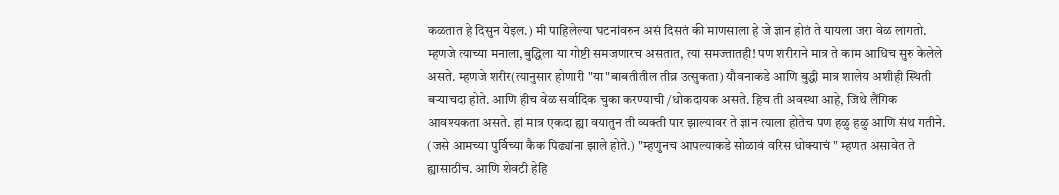कळतात हे दिसुन येइल.) मी पाहिलेल्या घटनांवरुन असं दिसतं की माणसाला हे जे ज्ञान होतं ते यायला जरा वेळ लागतो. म्हणजे त्याच्या मनाला,बुद्धिला या गोष्टी समजणारच असतात, त्या समज्तातही! पण शरीराने मात्र ते काम आधिच सुरु केलेले असते. म्हणजे शरीर(त्यानुसार होणारी "या"बाबतीतील तीव्र उत्सुकता) यौवनाकडे आणि बुद्धी मात्र शालेय अशीही स्थिती बर्‍याचदा होते. आणि हीच वेळ सर्वादिक चुका करण्याची /धोकदायक असते. हिच ती अवस्था आहे, जिथे लैंगिक आवश्यकता असते. हां मात्र एकदा ह्या वयातुन ती व्यक्ती पार झाल्यावर ते ज्ञान त्याला होतेच पण हळु हळु आणि संथ गतीने. (जसे आमच्या पुर्विच्या कैक पिढ्यांना झाले होते.) "म्हणुनच आपल्याकडे सोळावं वरिस धोक्याचं " म्हणत असावेत ते ह्यासाठीच. आणि शेवटी हेहि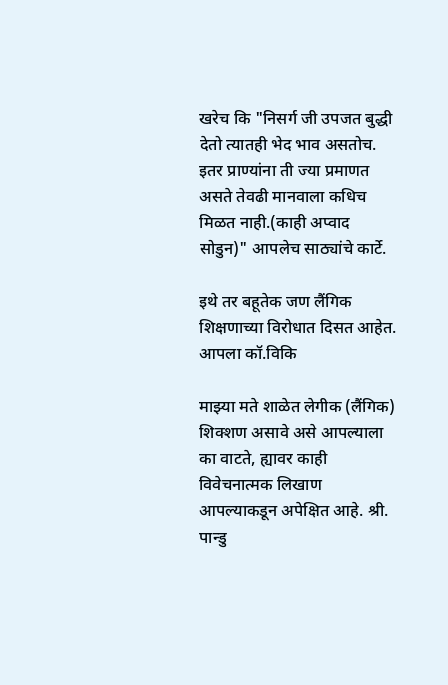खरेच कि "निसर्ग जी उपजत बुद्धी देतो त्यातही भेद भाव असतोच. इतर प्राण्यांना ती ज्या प्रमाणत असते तेवढी मानवाला कधिच मिळत नाही.(काही अप्वाद सोडुन)" आपलेच साठ्यांचे कार्टे.

इथे तर बहूतेक जण लैंगिक शिक्षणाच्या विरोधात दिसत आहेत. आपला कॉ.विकि

माझ्या मते शाळेत लेगीक (लैंगिक) शिक्शण असावे असे आपल्याला का वाटते, ह्यावर काही विवेचनात्मक लिखाण आपल्याकडून अपेक्षित आहे. श्री. पान्डु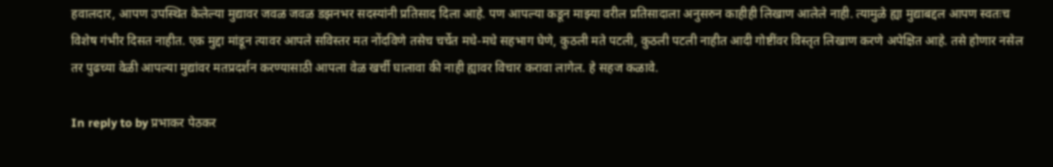हवालदार, आपण उपस्थित केलेल्या मुद्यावर जवळ जवळ डझनभर सदस्यांनी प्रतिसाद दिला आहे. पण आपल्या कडून माझ्या वरील प्रतिसादाला अनुसरुन काहीही लिखाण आलेले नाही. त्यामुळे ह्या मुद्याबद्दल आपण स्वतःच विशेष गंभीर दिसत नाहीत. एक मुद्दा मांडून त्यावर आपले सविस्तर मत नोंदविणे तसेच चर्चेत मधे-मधे सहभाग घेणे, कुठली मते पटली, कुठली पटली नाहीत आदी गोष्टींवर विस्तृत लिखाण करणे अपेक्षित आहे. तसे होणार नसेल तर पुढच्या वेळी आपल्या मुद्यांवर मतप्रदर्शन करण्यासाठी आपला वेळ खर्ची घालावा की नाही ह्यावर विचार करावा लागेल. हे सहज कळावे.

In reply to by प्रभाकर पेठकर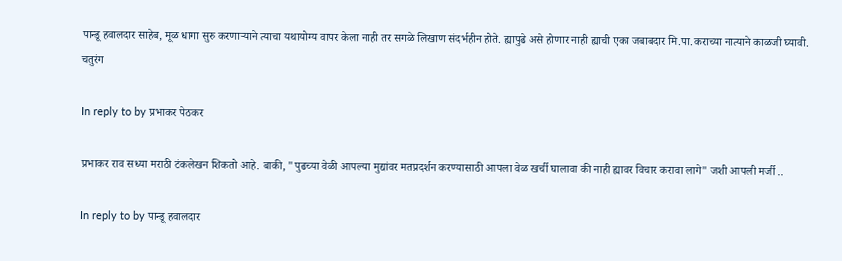पान्डू हवालदार साहेब, मूळ धागा सुरु करणार्‍याने त्याचा यथायोग्य वापर केला नाही तर सगळे लिखाण संदर्भहीन होते. ह्यापुढे असे होणार नाही ह्याची एका जबाबदार मि.पा.कराच्या नात्याने काळजी घ्यावी. चतुरंग

In reply to by प्रभाकर पेठकर

प्रभाकर राव सध्या मराठी टंकलेखन शिकतो आहे. बाकी, "पुढच्या वेळी आपल्या मुद्यांवर मतप्रदर्शन करण्यासाठी आपला वेळ खर्ची घालावा की नाही ह्यावर विचार करावा लागे" जशी आपली मर्जी ..

In reply to by पान्डू हवालदार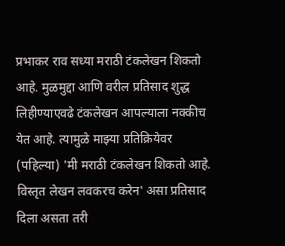प्रभाकर राव सध्या मराठी टंकलेखन शिकतो आहे. मुळमुद्दा आणि वरील प्रतिसाद शुद्ध लिहीण्याएवढे टंकलेखन आपल्याला नक्कीच येत आहे. त्यामुळे माझ्या प्रतिक्रियेवर (पहिल्या) 'मी मराठी टंकलेखन शिकतो आहे. विस्तृत लेखन लवकरच करेन' असा प्रतिसाद दिला असता तरी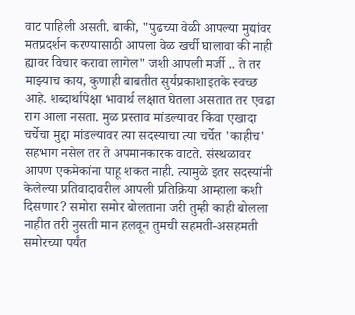वाट पाहिली असती. बाकी, "पुढच्या वेळी आपल्या मुद्यांवर मतप्रदर्शन करण्यासाठी आपला वेळ खर्ची घालावा की नाही ह्यावर विचार करावा लागेल" जशी आपली मर्जी .. ते तर माझ्याच काय, कुणाही बाबतीत सुर्यप्रकाशाइतके स्वच्छ आहे. शब्दार्थापेक्षा भावार्थ लक्षात घेतला असतात तर एवढा राग आला नसता. मुळ प्रस्ताव मांडल्यावर किंवा एखादा चर्चेचा मुद्दा मांडल्यावर त्या सदस्याचा त्या चर्चेत 'काहीच' सहभाग नसेल तर ते अपमानकारक वाटते. संस्थळावर आपण एकमेकांना पाहू शकत नाही. त्यामुळे इतर सदस्यांनी केलेल्या प्रतिवादावरील आपली प्रतिक्रिया आम्हाला कशी दिसणार? समोरा समोर बोलताना जरी तुम्ही काही बोलला नाहीत तरी नुसती मान हलवून तुमची सहमती-असहमती समोरच्या पर्यंत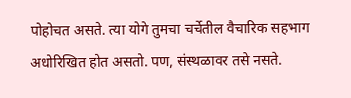पोहोचत असते. त्या योगे तुमचा चर्चेतील वैचारिक सहभाग अधोरिखित होत असतो. पण, संस्थळावर तसे नसते.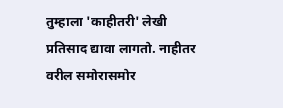तुम्हाला 'काहीतरी' लेखी प्रतिसाद द्यावा लागतो. नाहीतर वरील समोरासमोर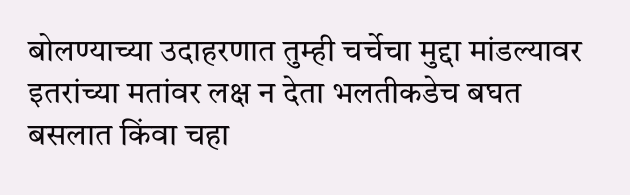बोलण्याच्या उदाहरणात तुम्ही चर्चेचा मुद्दा मांडल्यावर इतरांच्या मतांवर लक्ष न देता भलतीकडेच बघत बसलात किंवा चहा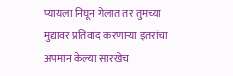प्यायला निघून गेलात तर तुमच्या मुद्यावर प्रतिवाद करणार्‍या इतरांचा अपमान केल्या सारखेच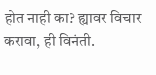होत नाही का? ह्यावर विचार करावा, ही विनंती.